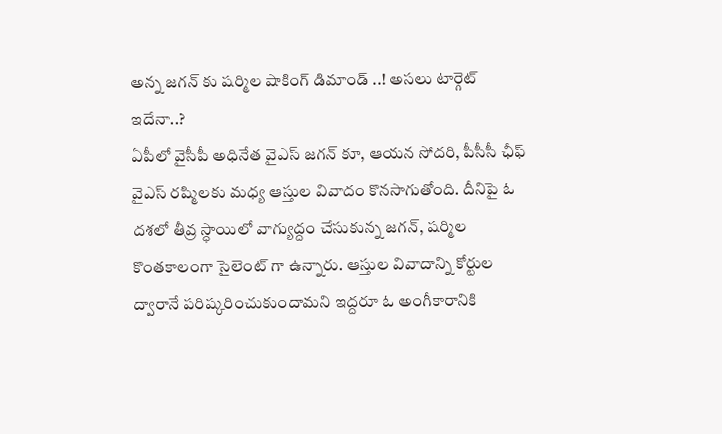అన్న జగన్ కు షర్మిల షాకింగ్ డిమాండ్ ..! అసలు టార్గెట్ ఇదేనా..?
ఏపీలో వైసీపీ అధినేత వైఎస్ జగన్ కూ, ఆయన సోదరి, పీసీసీ ఛీఫ్ వైఎస్ రష్మిలకు మధ్య ఆస్తుల వివాదం కొనసాగుతోంది. దీనిపై ఓ దశలో తీవ్ర స్ధాయిలో వాగ్యుద్దం చేసుకున్న జగన్, షర్మిల కొంతకాలంగా సైలెంట్ గా ఉన్నారు. ఆస్తుల వివాదాన్ని కోర్టుల ద్వారానే పరిష్కరించుకుందామని ఇద్దరూ ఓ అంగీకారానికి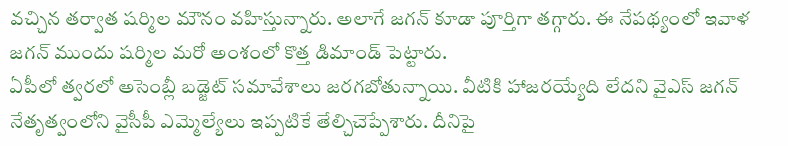వచ్చిన తర్వాత షర్మిల మౌనం వహిస్తున్నారు. అలాగే జగన్ కూడా పూర్తిగా తగ్గారు. ఈ నేపథ్యంలో ఇవాళ జగన్ ముందు షర్మిల మరో అంశంలో కొత్త డిమాండ్ పెట్టారు.
ఏపీలో త్వరలో అసెంబ్లీ బడ్జెట్ సమావేశాలు జరగబోతున్నాయి. వీటికి హాజరయ్యేది లేదని వైఎస్ జగన్ నేతృత్వంలోని వైసీపీ ఎమ్మెల్యేలు ఇప్పటికే తేల్చిచెప్పేశారు. దీనిపై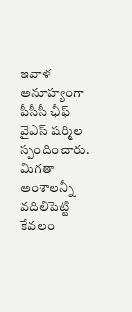ఇవాళ అనూహ్యంగా పీసీసీ ఛీఫ్ వైఎస్ షర్మిల స్పందించారు. మిగతా అంశాలన్నీ వదిలిపెట్టి కేవలం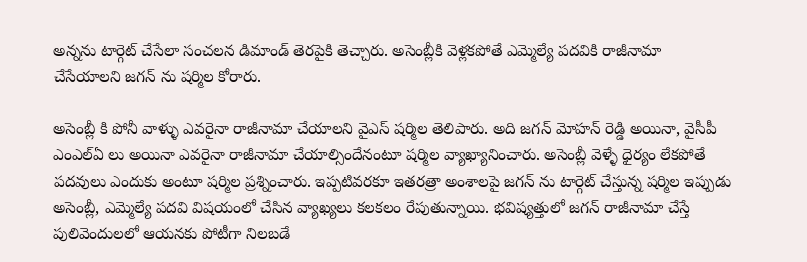అన్నను టార్గెట్ చేసేలా సంచలన డిమాండ్ తెరపైకి తెచ్చారు. అసెంబ్లీకి వెళ్లకపోతే ఎమ్మెల్యే పదవికి రాజీనామా చేసేయాలని జగన్ ను షర్మిల కోరారు.

అసెంబ్లీ కి పోనీ వాళ్ళు ఎవరైనా రాజీనామా చేయాలని వైఎస్ షర్మిల తెలిపారు. అది జగన్ మోహన్ రెడ్డి అయినా, వైసీపీ ఎంఎల్ఏ లు అయినా ఎవరైనా రాజీనామా చేయాల్సిందేనంటూ షర్మిల వ్యాఖ్యానించారు. అసెంబ్లీ వెళ్ళే ధైర్యం లేకపోతే పదవులు ఎందుకు అంటూ షర్మిల ప్రశ్నించారు. ఇప్పటివరకూ ఇతరత్రా అంశాలపై జగన్ ను టార్గెట్ చేస్తున్న షర్మిల ఇప్పుడు అసెంబ్లీ, ఎమ్మెల్యే పదవి విషయంలో చేసిన వ్యాఖ్యలు కలకలం రేపుతున్నాయి. భవిష్యత్తులో జగన్ రాజీనామా చేస్తే పులివెందులలో ఆయనకు పోటీగా నిలబడే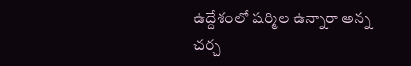ఉద్దేశంలో షర్మిల ఉన్నారా అన్న చర్చ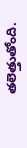తలెత్తుతోంది.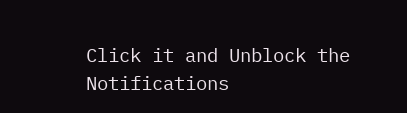Click it and Unblock the Notifications